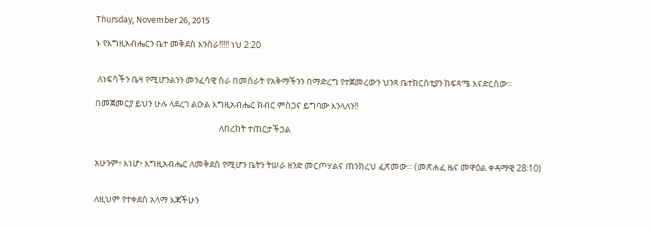Thursday, November 26, 2015

ኑ የእግዚአብሔርን ቤተ መቅደስ እንስራ!!!!! ነህ 2:20


 ለነፍሳችን ቤዛ የሚሆንልንን መንፈሳዊ ስራ በመስራት የአቅማችንን በማድረግ የተጀመረውን ህንጻ ቤተክርስቲያን ከፍጻሜ እናድርስው፡፡

በመጀመርያ ይህን ሁሉ ላደረገ ልዑል እግዚአብሔር ክብር ምስጋና ይግባው እንላለን!!

                                                              ለበረከት ተጠርታችኃል


አሁንም፥ እነሆ፥ እግዚአብሔር ለመቅደስ የሚሆን ቤትን ትሠራ ዘንድ መርጦሃልና ጠንክረህ ፈጽመው። (መጽሐፈ ዜና መዋዕል ቀዳማዊ 28፡10)


ለዚህም የተቀደሰ አላማ እጃችሁን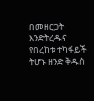በመዘርጋት እንድትረዱና የበረከቱ ተካፋይች ትሆኑ ዘንድ ቅዱስ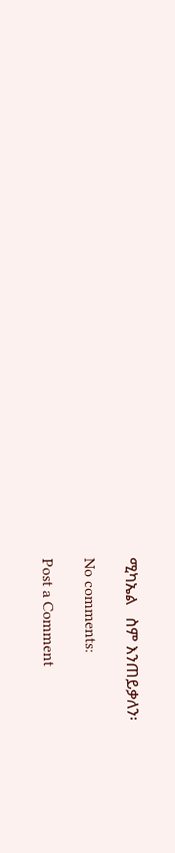ሚካኤል   ስም እንጠይቃለን፡

No comments:

Post a Comment